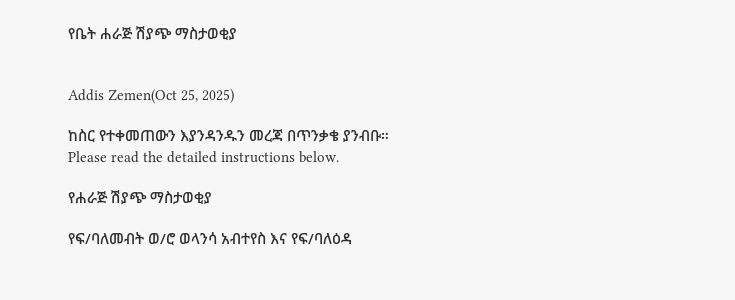የቤት ሐራጅ ሽያጭ ማስታወቂያ


Addis Zemen(Oct 25, 2025)

ከስር የተቀመጠውን እያንዳንዱን መረጃ በጥንቃቄ ያንብቡ። Please read the detailed instructions below.

የሐራጅ ሽያጭ ማስታወቂያ

የፍ/ባለመብት ወ/ሮ ወላንሳ አብተየስ እና የፍ/ባለዕዳ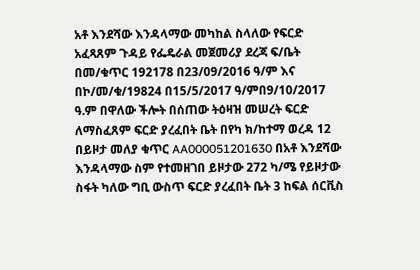አቶ እንደሻው እንዳላማው መካከል ስላለው የፍርድ አፈጻጸም ጉዳይ የፌዴራል መጀመሪያ ደረጃ ፍ/ቤት በመ/ቁጥር 192178 በ23/09/2016 ዓ/ም እና በኮ/መ/ቁ/19824 በ15/5/2017 ዓ/ምበ9/10/2017 ዓ.ም በዋለው ችሎት በሰጠው ትዕዛዝ መሠረት ፍርድ ለማስፈጸም ፍርድ ያረፈበት ቤት በየካ ክ/ከተማ ወረዳ 12 በይዞታ መለያ ቁጥር AA000051201630 በአቶ እንደሻው እንዳላማው ስም የተመዘገበ ይዞታው 272 ካ/ሜ የይዞታው ስፋት ካለው ግቢ ውስጥ ፍርድ ያረፈበት ቤት 3 ከፍል ሰርቪስ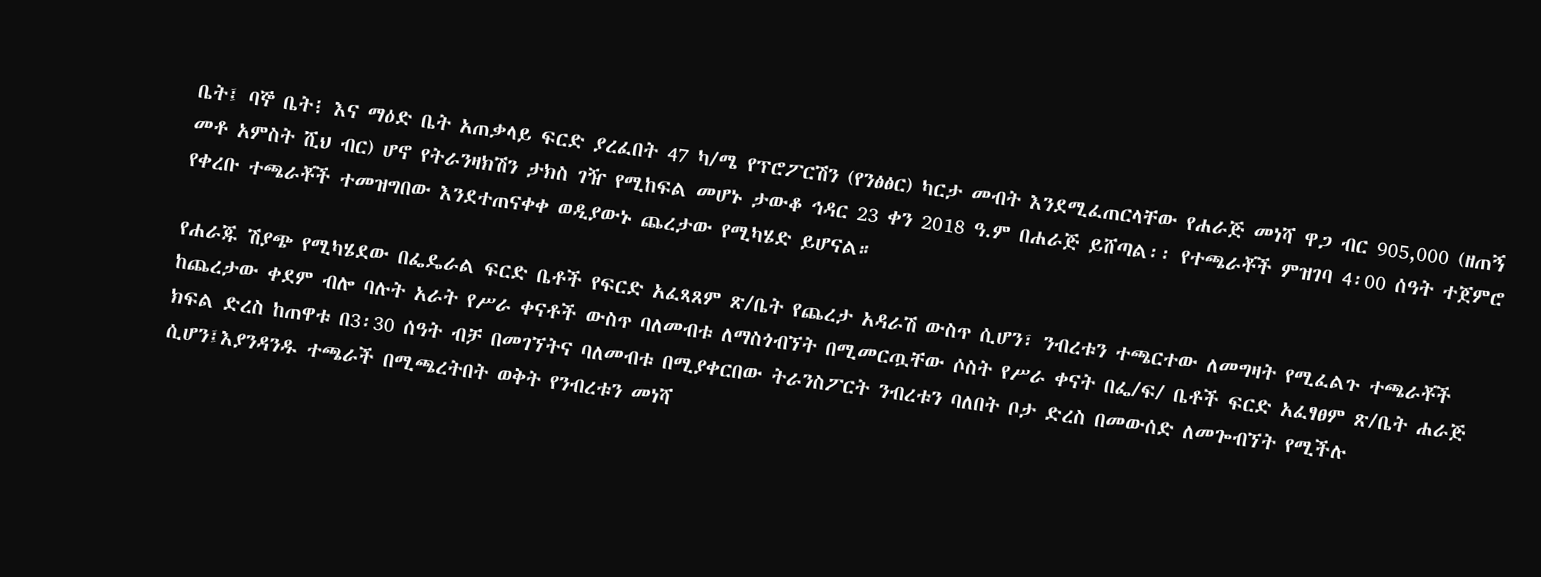ቤት፤ ባኞ ቤት፧ እና ማዕድ ቤት አጠቃላይ ፍርድ ያረፈበት 47 ካ/ሜ የፕሮፖርሽን (የንፅፅር) ካርታ መብት እንደሚፈጠርላቸው የሐራጅ መነሻ ዋጋ ብር 905,000 (ዘጠኝ መቶ አምስት ሺህ ብር) ሆኖ የትራንዛክሽን ታክስ ገዥ የሚከፍል መሆኑ ታውቆ ኅዳር 23 ቀን 2018 ዓ.ም በሐራጅ ይሸጣል፡፡ የተጫራቾች ምዝገባ 4፡00 ሰዓት ተጀምሮ የቀረቡ ተጫራቾች ተመዝግበው እንደተጠናቀቀ ወዲያውኑ ጨረታው የሚካሄድ ይሆናል።

የሐራጁ ሽያጭ የሚካሄደው በፌዴራል ፍርድ ቤቶች የፍርድ አፈጻጸም ጽ/ቤት የጨረታ አዳራሽ ውስጥ ሲሆን፣ ንብረቱን ተጫርተው ለመግዛት የሚፈልጉ ተጫራቾች ከጨረታው ቀደም ብሎ ባሉት አራት የሥራ ቀናቶች ውስጥ ባለመብቱ ለማስጎብኘት በሚመርጧቸው ሶስት የሥራ ቀናት በፌ/ፍ/ ቤቶች ፍርድ አፈፃፀም ጽ/ቤት ሐራጅ ክፍል ድረስ ከጠዋቱ በ3፡30 ሰዓት ብቻ በመገኘትና ባለመብቱ በሚያቀርበው ትራንስፖርት ንብረቱን ባለበት ቦታ ድረስ በመውሰድ ለመጐብኘት የሚችሉ ሲሆን፤እያንዳንዱ ተጫራች በሚጫረትበት ወቅት የንብረቱን መነሻ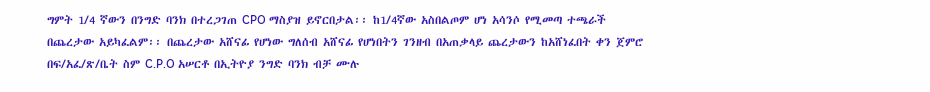ግምት 1/4 ኛውን በንግድ ባንክ በተረጋገጠ CPO ማስያዝ ይኖርበታል፡፡ ከ1/4ኛው አስበልጦም ሆነ አሳንሶ የሚመጣ ተጫራች በጨረታው አይካፈልም፡፡ በጨረታው አሸናፊ የሆነው ግለሰብ አሸናፊ የሆነበትን ገንዘብ በአጠቃላይ ጨረታውን ከአሸነፈበት ቀን ጀምሮ በፍ/አፈ/ጽ/ቤት ስም C.P.O አሠርቶ በኢትዮያ ንግድ ባንክ ብቻ ሙሉ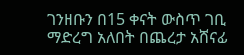ገንዘቡን በ15 ቀናት ውስጥ ገቢ ማድረግ አለበት በጨረታ አሸናፊ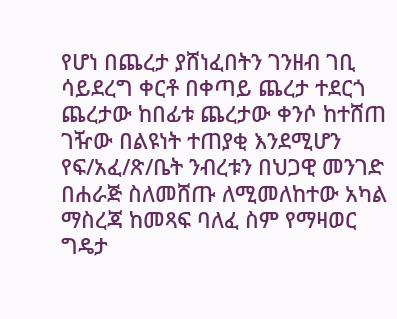የሆነ በጨረታ ያሸነፈበትን ገንዘብ ገቢ ሳይደረግ ቀርቶ በቀጣይ ጨረታ ተደርጎ ጨረታው ከበፊቱ ጨረታው ቀንሶ ከተሸጠ ገዥው በልዩነት ተጠያቂ እንደሚሆን የፍ/አፈ/ጽ/ቤት ንብረቱን በህጋዊ መንገድ በሐራጅ ስለመሸጡ ለሚመለከተው አካል ማስረጃ ከመጻፍ ባለፈ ስም የማዛወር ግዴታ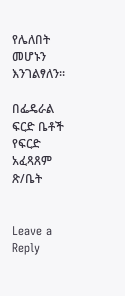የሌለበት መሆኑን እንገልፃለን።

በፌዴራል ፍርድ ቤቶች የፍርድ አፈጻጸም ጽ/ቤት


Leave a Reply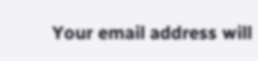Your email address will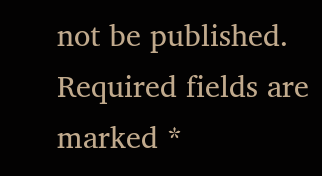not be published. Required fields are marked *